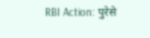RBI Action: पुरेसे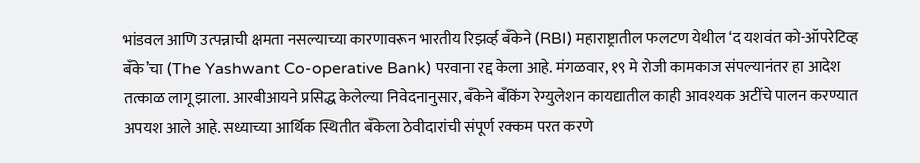भांडवल आणि उत्पन्नाची क्षमता नसल्याच्या कारणावरून भारतीय रिझर्व्ह बँकेने (RBI) महाराष्ट्रातील फलटण येथील ‘द यशवंत को-ऑपरेटिव्ह बँके’चा (The Yashwant Co-operative Bank) परवाना रद्द केला आहे. मंगळवार, १९ मे रोजी कामकाज संपल्यानंतर हा आदेश तत्काळ लागू झाला. आरबीआयने प्रसिद्ध केलेल्या निवेदनानुसार, बँकेने बँकिंग रेग्युलेशन कायद्यातील काही आवश्यक अटींचे पालन करण्यात अपयश आले आहे. सध्याच्या आर्थिक स्थितीत बँकेला ठेवीदारांची संपूर्ण रक्कम परत करणे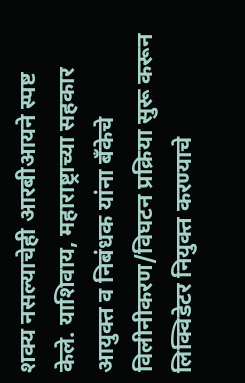शक्य नसल्याचेही आरबीआयने स्पष्ट केले. याशिवाय, महाराष्ट्राच्या सहकार आयुक्त व निबंधक यांना बँकेचे विलीनीकरण/विघटन प्रक्रिया सुरू करून लिक्विडेटर नियुक्त करण्याचे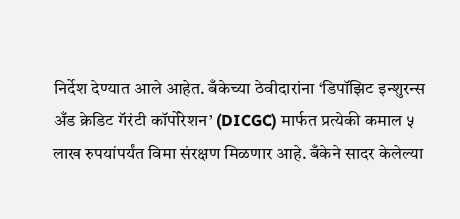निर्देश देण्यात आले आहेत. बँकेच्या ठेवीदारांना ‘डिपॉझिट इन्शुरन्स अँड क्रेडिट गॅरंटी कॉर्पोरेशन’ (DICGC) मार्फत प्रत्येकी कमाल ५ लाख रुपयांपर्यंत विमा संरक्षण मिळणार आहे. बँकेने सादर केलेल्या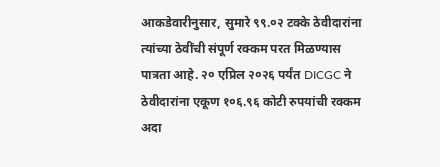आकडेवारीनुसार, सुमारे ९९.०२ टक्के ठेवीदारांना त्यांच्या ठेवींची संपूर्ण रक्कम परत मिळण्यास पात्रता आहे. २० एप्रिल २०२६ पर्यंत DICGC ने ठेवीदारांना एकूण १०६.९६ कोटी रुपयांची रक्कम अदा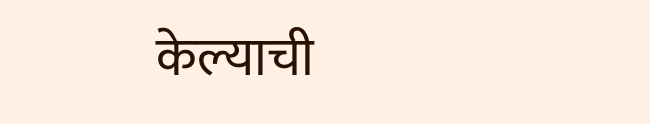केल्याची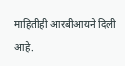माहितीही आरबीआयने दिली आहे.